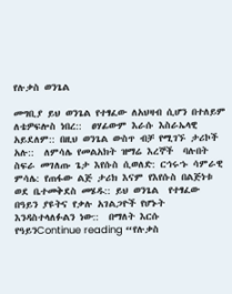የሉቃስ ወንጌል

መግቢያ ይህ ወንጌል የተፃፈው ለአህዛብ ሲሆን በተለይም ለቴዎፍሎስ ነበረ::  ፀሃፊውም እራሱ እስራኤላዊ አይደለም:: በዚህ ወንጌል ውስጥ ብቻ የሚገኙ ታሪኮች አሉ::  ለምሳሌ የመልአክት ዝማሬ እረኞች  ባሉበት ስፍራ መገለጡ ጌታ እየሱስ ሲወለድ: ርኅሩኁ ሳምራዊ ምሳሌ: የጠፋው ልጅ ታሪክ እናም የእየሱስ በልጅነቱ ወደ ቤተመቅደስ መሄዱ:: ይህ ወንጌል  የተፃፈው በዓይን ያዩትና የቃሉ አገልጋዮች የሆኑት እንዳስተላለፉልን ነው::  በማለት እርሱ የዓይንContinue reading “የሉቃስ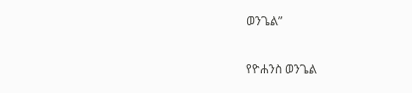ወንጌል”

የዮሐንስ ወንጌል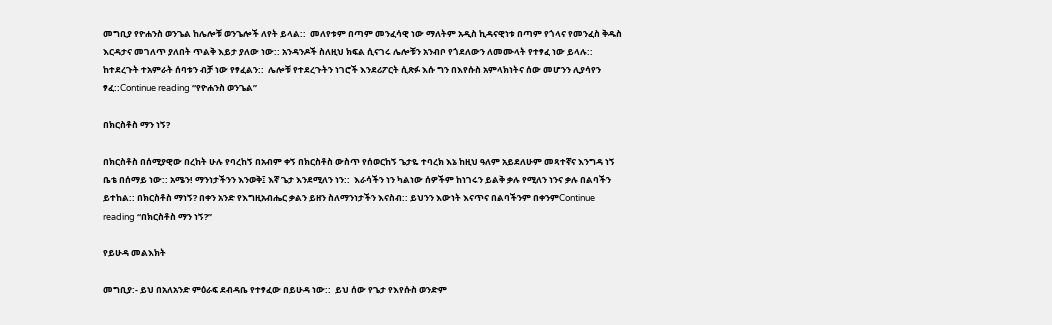መግቢያ የዮሐንስ ወንጌል ከሌሎቹ ወንጌሎች ለየት ይላል::  መለየቱም በጣም መንፈሳዊ ነው ማለትም አዲስ ኪዳናዊነቱ በጣም የጎላና የመንፈስ ቅዱስ እርዳታና መገለጥ ያለበት ጥልቅ እይታ ያለው ነው:: አንዳንዶች ስለዚህ ክፍል ሲናገሩ ሌሎቹን አንብቦ የጎደለውን ለመሙላት የተፃፈ ነው ይላሉ::  ከተደረጉት ተአምራት ሰባቱን ብቻ ነው የፃፈልን::  ሌሎቹ የተደረጉትን ነገሮች እንደሪፖርት ሲጽፉ እሱ ግን በእየሱስ አምላክነትና ሰው መሆንን ሊያሳየን ፃፈ::Continue reading “የዮሐንስ ወንጌል”

በክርስቶስ ማን ነኝ?

በክርስቶስ በሰሚያዊው በረከት ሁሉ የባረከኝ በአብም ቀኝ በክርስቶስ ውስጥ የሰወርከኝ ጌታዬ ተባረክ እኔ ከዚህ ዓለም አይደለሁም መጻተኛና እንግዳ ነኝ ቤቴ በሰማይ ነው:: አሜን! ማንነታችንን እንወቅ፤ እኛ ጌታ እንደሚለን ነን::  እራሳችን ነን ካልነው ሰዎችም ከነገሩን ይልቅ ቃሉ የሚለን ነንና ቃሉ በልባችን ይተከል:: በክርስቶስ ማነኝ? በቀን አንድ የእግዚአብሔር ቃልን ይዘን ስለማንነታችን እናስብ:: ይህንን እውነት እናጥና በልባችንም በቀንምContinue reading “በክርስቶስ ማን ነኝ?”

የይሁዳ መልእክት

መግቢያ:- ይህ በአለአንድ ምዕራፍ ደብዳቤ የተፃፈው በይሁዳ ነው::  ይህ ሰው የጌታ የእየሱስ ወንድም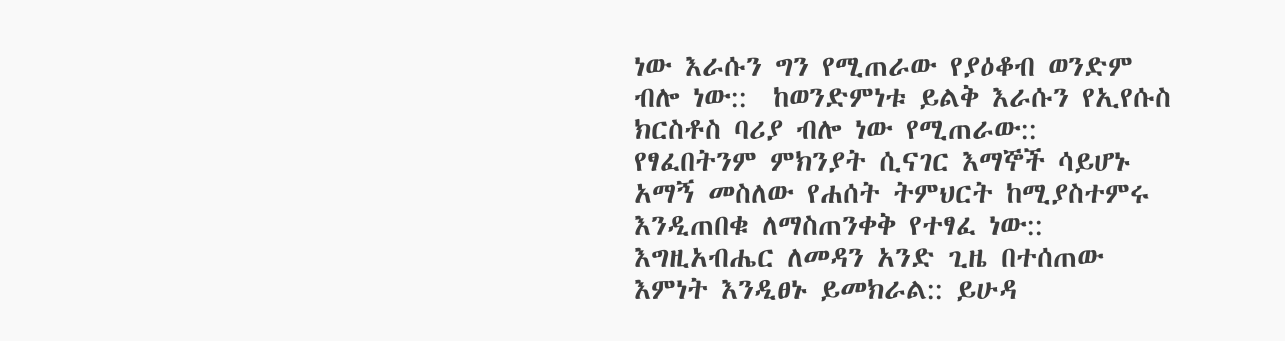ነው እራሱን ግን የሚጠራው የያዕቆብ ወንድም ብሎ ነው::  ከወንድምነቱ ይልቅ እራሱን የኢየሱስ ክርስቶስ ባሪያ ብሎ ነው የሚጠራው::  የፃፈበትንም ምክንያት ሲናገር እማኞች ሳይሆኑ አማኝ መስለው የሐሰት ትምህርት ከሚያስተምሩ እንዲጠበቁ ለማስጠንቀቅ የተፃፈ ነው:: እግዚአብሔር ለመዳን አንድ ጊዜ በተሰጠው እምነት እንዲፀኑ ይመክራል:: ይሁዳ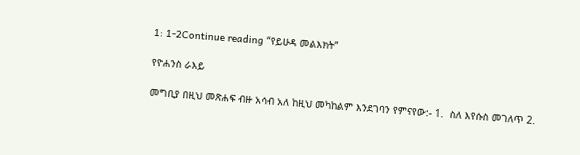1: 1-2Continue reading “የይሁዳ መልእክት”

የዮሐንስ ራእይ

መግቢያ በዚህ መጽሐፍ ብዙ አሳብ አለ ከዚህ መካከልም እንደገባን የምናየው:- 1.  ስለ እየሱስ መገለጥ 2.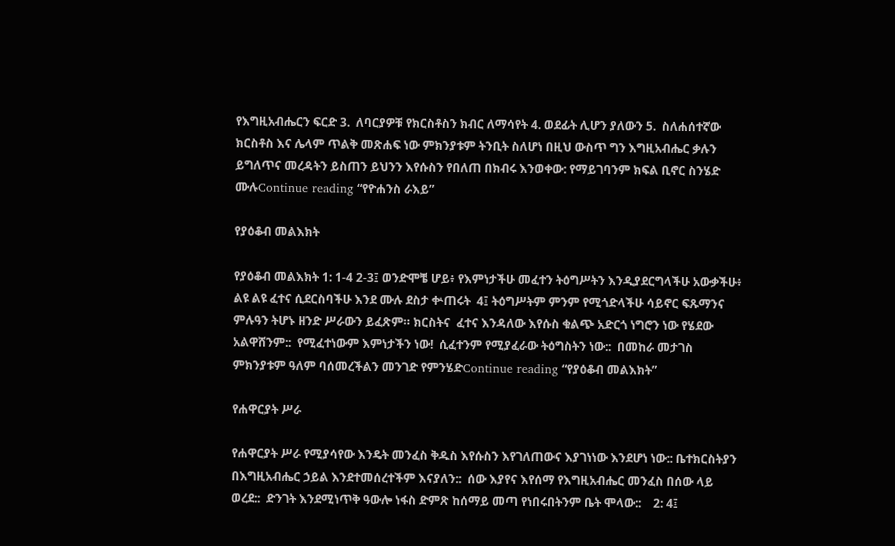የእግዚአብሔርን ፍርድ 3.  ለባርያዎቹ የክርስቶስን ክብር ለማሳየት 4. ወደፊት ሊሆን ያለውን 5.  ስለሐሰተኛው ክርስቶስ እና ሌላም ጥልቅ መጽሐፍ ነው ምክንያቱም ትንቢት ስለሆነ በዚህ ውስጥ ግን እግዚአብሔር ቃሉን ይግለጥና መረዳትን ይስጠን ይህንን እየሱስን የበለጠ በክብሩ እንወቀው: የማይገባንም ክፍል ቢኖር ስንሄድ ሙሉContinue reading “የዮሐንስ ራእይ”

የያዕቆብ መልእክት

የያዕቆብ መልእክት 1: 1-4 2-3፤ ወንድሞቼ ሆይ፥ የእምነታችሁ መፈተን ትዕግሥትን እንዲያደርግላችሁ አውቃችሁ፥ ልዩ ልዩ ፈተና ሲደርስባችሁ እንደ ሙሉ ደስታ ቍጠሩት  4፤ ትዕግሥትም ምንም የሚጎድላችሁ ሳይኖር ፍጹማንና ምሉዓን ትሆኑ ዘንድ ሥራውን ይፈጽም። ክርስትና  ፈተና እንዳለው እየሱስ ቁልጭ አድርጎ ነግሮን ነው የሄደው አልዋሸንም::  የሚፈተነውም እምነታችን ነው!  ሲፈተንም የሚያፈራው ትዕግስትን ነው::  በመከራ መታገስ ምክንያቱም ዓለም ባሰመረችልን መንገድ የምንሄድContinue reading “የያዕቆብ መልእክት”

የሐዋርያት ሥራ

የሐዋርያት ሥራ የሚያሳየው እንዴት መንፈስ ቅዱስ እየሱስን እየገለጠውና እያገነነው እንደሆነ ነው:: ቤተክርስትያን በእግዚአብሔር ኃይል እንደተመሰረተችም እናያለን::  ሰው እያየና እየሰማ የእግዚአብሔር መንፈስ በሰው ላይ ወረደ::  ድንገት እንደሚነጥቅ ዓውሎ ነፋስ ድምጽ ከሰማይ መጣ የነበሩበትንም ቤት ሞላው::    2: 4፤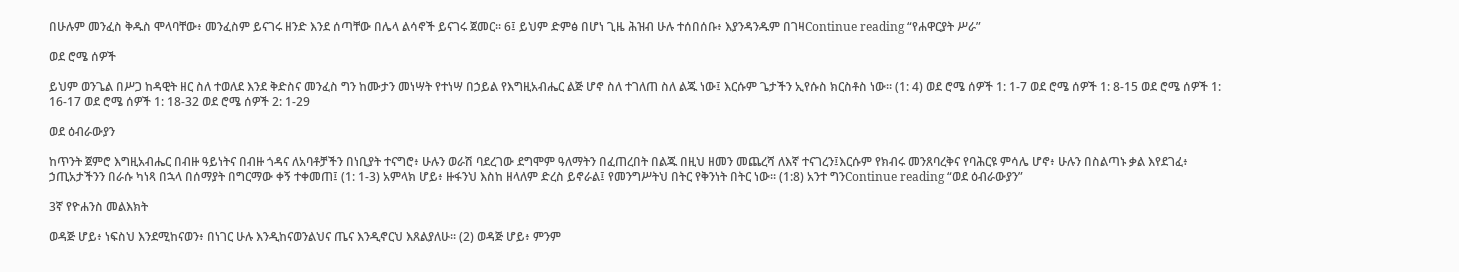በሁሉም መንፈስ ቅዱስ ሞላባቸው፥ መንፈስም ይናገሩ ዘንድ እንደ ሰጣቸው በሌላ ልሳኖች ይናገሩ ጀመር። 6፤ ይህም ድምፅ በሆነ ጊዜ ሕዝብ ሁሉ ተሰበሰቡ፥ እያንዳንዱም በገዛContinue reading “የሐዋርያት ሥራ”

ወደ ሮሜ ሰዎች

ይህም ወንጌል በሥጋ ከዳዊት ዘር ስለ ተወለደ እንደ ቅድስና መንፈስ ግን ከሙታን መነሣት የተነሣ በኃይል የእግዚአብሔር ልጅ ሆኖ ስለ ተገለጠ ስለ ልጁ ነው፤ እርሱም ጌታችን ኢየሱስ ክርስቶስ ነው። (1: 4) ወደ ሮሜ ሰዎች 1: 1-7 ወደ ሮሜ ሰዎች 1: 8-15 ወደ ሮሜ ሰዎች 1: 16-17 ወደ ሮሜ ሰዎች 1: 18-32 ወደ ሮሜ ሰዎች 2: 1-29

ወደ ዕብራውያን

ከጥንት ጀምሮ እግዚአብሔር በብዙ ዓይነትና በብዙ ጎዳና ለአባቶቻችን በነቢያት ተናግሮ፥ ሁሉን ወራሽ ባደረገው ደግሞም ዓለማትን በፈጠረበት በልጁ በዚህ ዘመን መጨረሻ ለእኛ ተናገረን፤እርሱም የክብሩ መንጸባረቅና የባሕርዩ ምሳሌ ሆኖ፥ ሁሉን በስልጣኑ ቃል እየደገፈ፥ ኃጢአታችንን በራሱ ካነጻ በኋላ በሰማያት በግርማው ቀኝ ተቀመጠ፤ (1: 1-3) አምላክ ሆይ፥ ዙፋንህ እስከ ዘላለም ድረስ ይኖራል፤ የመንግሥትህ በትር የቅንነት በትር ነው። (1:8) አንተ ግንContinue reading “ወደ ዕብራውያን”

3ኛ የዮሐንስ መልእክት

ወዳጅ ሆይ፥ ነፍስህ እንደሚከናወን፥ በነገር ሁሉ እንዲከናወንልህና ጤና እንዲኖርህ እጸልያለሁ። (2) ወዳጅ ሆይ፥ ምንም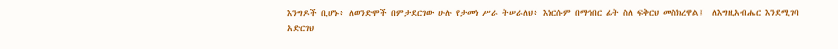እንግዶች ቢሆኑ፥ ለወንድሞች በምታደርገው ሁሉ የታመነ ሥራ ትሠራለህ፥ እነርሱም በማኅበር ፊት ስለ ፍቅርህ መስክረዋል፤  ለእግዚአብሔር እንደሚገባ አድርገህ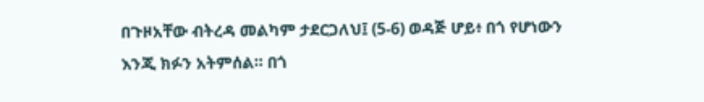በጉዞአቸው ብትረዳ መልካም ታደርጋለህ፤ (5-6) ወዳጅ ሆይ፥ በጎ የሆነውን እንጂ ክፉን አትምሰል። በጎ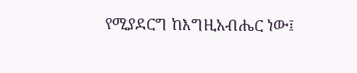የሚያደርግ ከእግዚአብሔር ነው፤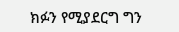ክፉን የሚያደርግ ግን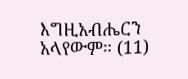እግዚአብሔርን አላየውም። (11)